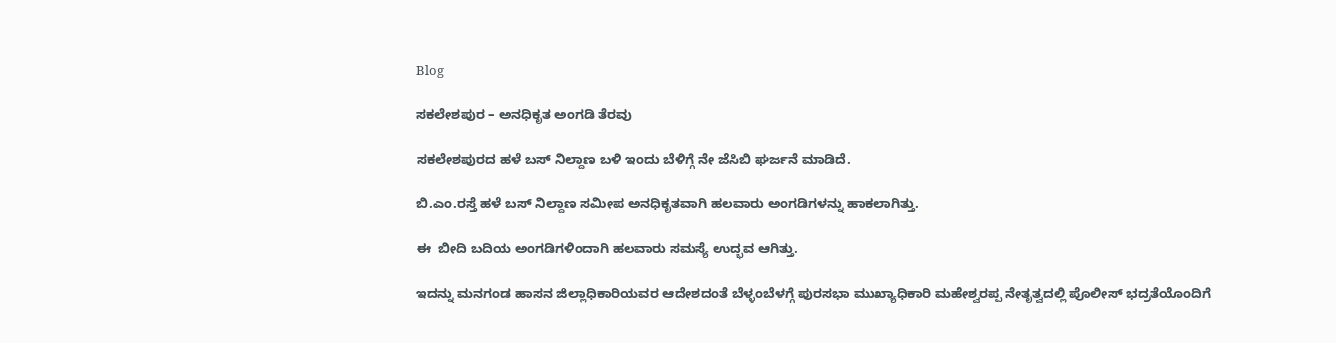Blog

ಸಕಲೇಶಪುರ – ಅನಧಿಕೃತ ಅಂಗಡಿ ತೆರವು

ಸಕಲೇಶಪುರದ ಹಳೆ ಬಸ್ ನಿಲ್ದಾಣ ಬಳಿ ಇಂದು ಬೆಳಿಗ್ಗೆ ನೇ ಜೆಸಿಬಿ ಘರ್ಜನೆ ಮಾಡಿದೆ.

ಬಿ.ಎಂ.ರಸ್ತೆ ಹಳೆ ಬಸ್ ನಿಲ್ದಾಣ ಸಮೀಪ ಅನಧಿಕೃತವಾಗಿ ಹಲವಾರು ಅಂಗಡಿಗಳನ್ನು ಹಾಕಲಾಗಿತ್ತು.

ಈ  ಬೀದಿ ಬದಿಯ ಅಂಗಡಿಗಳಿಂದಾಗಿ ಹಲವಾರು ಸಮಸ್ಯೆ ಉದ್ಭವ ಆಗಿತ್ತು.

ಇದನ್ನು ಮನಗಂಡ ಹಾಸನ ಜಿಲ್ಲಾಧಿಕಾರಿಯವರ ಆದೇಶದಂತೆ ಬೆಳ್ಳಂಬೆಳಗ್ಗೆ ಪುರಸಭಾ ಮುಖ್ಯಾಧಿಕಾರಿ ಮಹೇಶ್ವರಪ್ಪ ನೇತೃತ್ವದಲ್ಲಿ ಪೊಲೀಸ್ ಭದ್ರತೆಯೊಂದಿಗೆ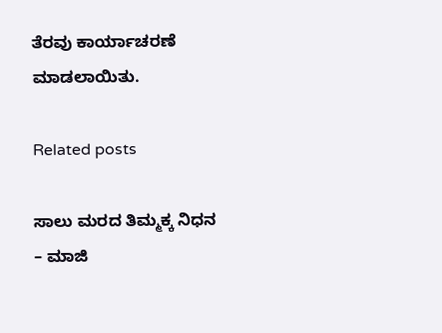ತೆರವು ಕಾರ್ಯಾಚರಣೆ ಮಾಡಲಾಯಿತು.

Related posts

ಸಾಲು ಮರದ ತಿಮ್ಮಕ್ಕ ನಿಧನ – ಮಾಜಿ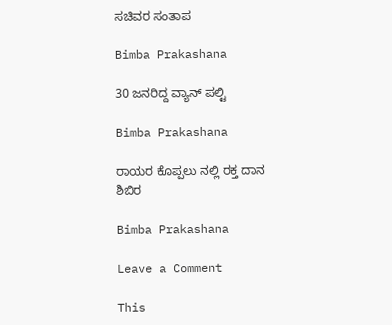ಸಚಿವರ ಸಂತಾಪ

Bimba Prakashana

30 ಜನರಿದ್ದ ವ್ಯಾನ್ ಪಲ್ಟಿ

Bimba Prakashana

ರಾಯರ ಕೊಪ್ಪಲು ನಲ್ಲಿ ರಕ್ತ ದಾನ ಶಿಬಿರ

Bimba Prakashana

Leave a Comment

This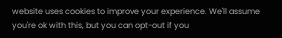website uses cookies to improve your experience. We'll assume you're ok with this, but you can opt-out if you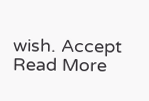wish. Accept Read More